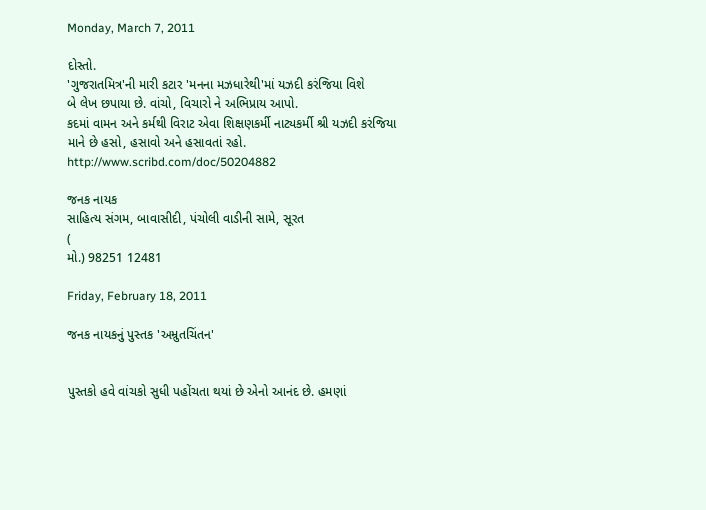Monday, March 7, 2011

દોસ્તો.
'ગુજરાતમિત્ર'ની મારી કટાર 'મનના મઝધારેથી'માં યઝદી કરંજિયા વિશે
બે લેખ છપાયા છે. વાંચો, વિચારો ને અભિપ્રાય આપો.
કદમાં વામન અને કર્મથી વિરાટ એવા શિક્ષણકર્મી નાટ્યકર્મી શ્રી યઝદી કરંજિયા માને છે હસો, હસાવો અને હસાવતાં રહો.
http://www.scribd.com/doc/50204882

જનક નાયક
સાહિત્ય સંગમ, બાવાસીદી, પંચોલી વાડીની સામે, સૂરત
(
મો.) 98251 12481

Friday, February 18, 2011

જનક નાયકનું પુસ્તક 'અમ્રુતચિંતન'


પુસ્તકો હવે વાંચકો સુધી પહોંચતા થયાં છે એનો આનંદ છે. હમણાં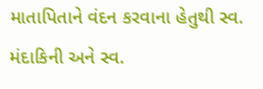માતાપિતાને વંદન કરવાના હેતુથી સ્વ. મંદાકિની અને સ્વ.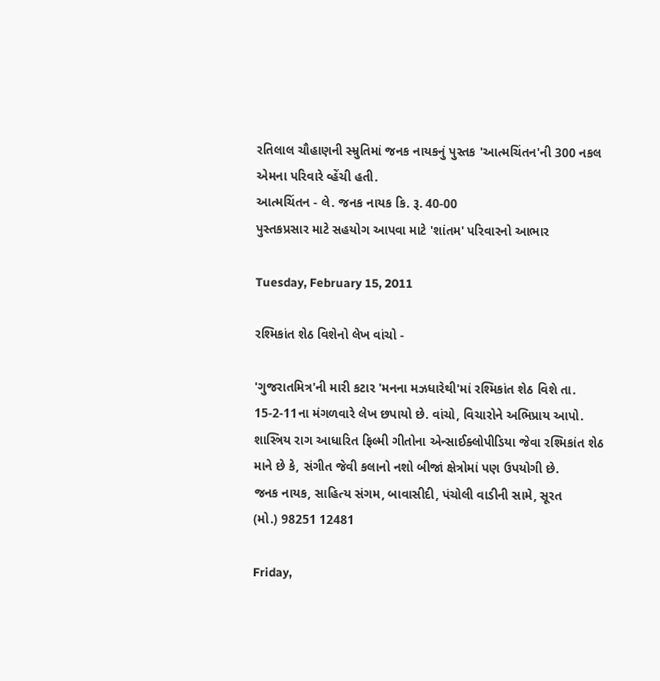રતિલાલ ચૌહાણની સ્મ્રુતિમાં જનક નાયકનું પુસ્તક 'આત્મચિંતન'ની 300 નકલ એમના પરિવારે વ્હેંચી હતી.
આત્મચિંતન - લે. જનક નાયક કિ. રૂ. 40-00
પુસ્તકપ્રસાર માટે સહયોગ આપવા માટે 'શાંતમ' પરિવારનો આભાર

Tuesday, February 15, 2011

રશ્મિકાંત શેઠ વિશેનો લેખ વાંચો -

'ગુજરાતમિત્ર'ની મારી કટાર 'મનના મઝધારેથી'માં રશ્મિકાંત શેઠ વિશે તા. 15-2-11ના મંગળવારે લેખ છપાયો છે. વાંચો, વિચારોને અભિપ્રાય આપો.
શાસ્ત્રિય રાગ આધારિત ફિલ્મી ગીતોના એન્સાઈક્લોપીડિયા જેવા રશ્મિકાંત શેઠ માને છે કે, સંગીત જેવી કલાનો નશો બીજાં ક્ષેત્રોમાં પણ ઉપયોગી છે.
જનક નાયક, સાહિત્ય સંગમ, બાવાસીદી, પંચોલી વાડીની સામે, સૂરત
(મો.) 98251 12481

Friday,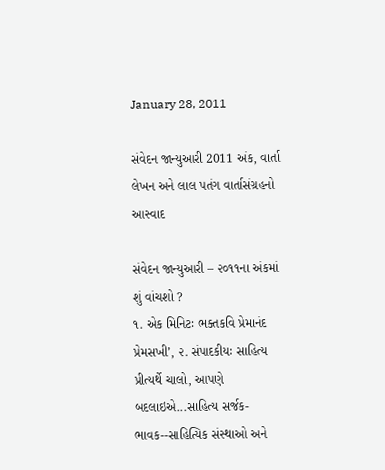January 28, 2011

સંવેદન જાન્યુઆરી 2011 અંક, વાર્તા લેખન અને લાલ પતંગ વાર્તાસંગ્રહનો આસ્વાદ

સંવેદન જાન્‍યુઆરી – ૨૦૧૧ના અંકમાં શું વાંચશો ?
૧. એક મિનિટઃ ભક્તકવિ પ્રેમાનંદ પ્રેમસખી’, ૨. સંપાદકીયઃ સાહિત્‍ય પ્રીત્‍યર્થે ચાલો, આપણે બદલાઇએ...સાહિત્‍ય સર્જક-ભાવક--સાહિત્યિક સંસ્‍થાઓ અને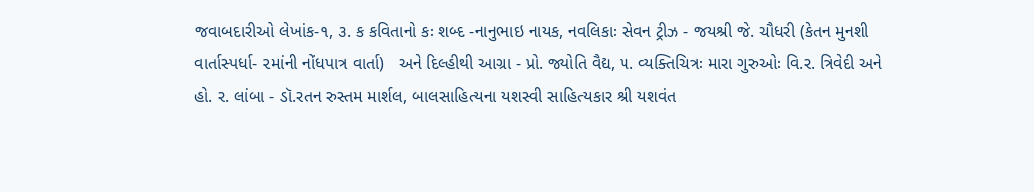જવાબદારીઓ લેખાંક-૧, ૩. ક કવિતાનો કઃ શબ્‍દ -નાનુભાઇ નાયક, નવલિકાઃ સેવન ટ્રીઝ - જયશ્રી જે. ચૌધરી (કેતન મુનશી વાર્તાસ્‍પર્ધા- ૨માંની નોંધપાત્ર વાર્તા)   અને દિલ્‍હીથી આગ્રા - પ્રો. જ્યોતિ વૈદ્ય, ૫. વ્‍યક્તિચિત્રઃ મારા ગુરુઓઃ વિ.ર. ત્રિવેદી અને હો. ર. લાંબા - ડૉ.રતન રુસ્‍તમ માર્શલ, બાલસાહિત્‍યના યશસ્‍વી સાહિત્‍યકાર શ્રી યશવંત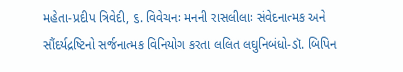મહેતા-પ્રદીપ ત્રિવેદી, ૬. વિવેચનઃ મનની રાસલીલાઃ સંવેદનાત્‍મક અને સૌંદર્યદ્રષ્ટિનો સર્જનાત્‍મક વિનિયોગ કરતા લલિત લઘુનિબંધો-ડૉ. બિપિ‍ન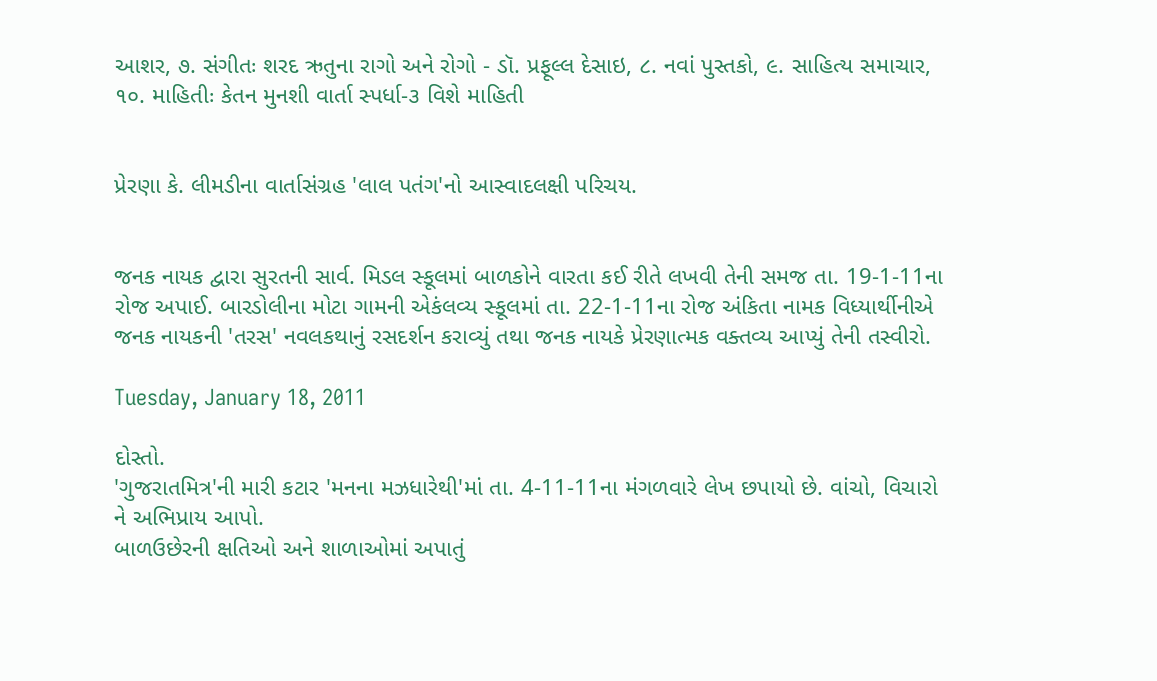આશર, ૭. સંગીતઃ શરદ ઋતુના રાગો અને રોગો - ડૉ. પ્રફૂલ્‍લ દેસાઇ, ૮. નવાં પુસ્‍તકો, ૯. સાહિત્‍ય સમાચાર, ૧૦. માહિતીઃ કેતન મુનશી વાર્તા સ્‍પર્ધા-૩ વિશે માહિતી


પ્રેરણા કે. લીમડીના વાર્તાસંગ્રહ 'લાલ પતંગ'નો આસ્વાદલક્ષી પરિચય.


જનક નાયક દ્વારા સુરતની સાર્વ. મિડલ સ્કૂલમાં બાળકોને વારતા કઈ રીતે લખવી તેની સમજ તા. 19-1-11ના રોજ અપાઈ. બારડોલીના મોટા ગામની એકંલવ્ય સ્કૂલમાં તા. 22-1-11ના રોજ અંકિતા નામક વિધ્યાર્થીનીએ જનક નાયકની 'તરસ' નવલકથાનું રસદર્શન કરાવ્યું તથા જનક નાયકે પ્રેરણાત્મક વક્તવ્ય આપ્યું તેની તસ્વીરો.

Tuesday, January 18, 2011

દોસ્તો.
'ગુજરાતમિત્ર'ની મારી કટાર 'મનના મઝધારેથી'માં તા. 4-11-11ના મંગળવારે લેખ છપાયો છે. વાંચો, વિચારો ને અભિપ્રાય આપો.
બાળઉછેરની ક્ષતિઓ અને શાળાઓમાં અપાતું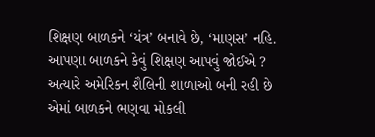શિક્ષણ બાળકને ‘યંત્ર’ બનાવે છે, ‘માણસ’ નહિ.
આપણા બાળકને કેવું શિક્ષણ આપવું જોઈએ ? અત્યારે અમેરિકન શૈલિની શાળાઓ બની રહી છે એમાં બાળકને ભણવા મોકલી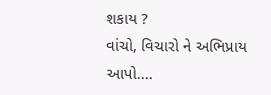શકાય ?
વાંચો, વિચારો ને અભિપ્રાય આપો....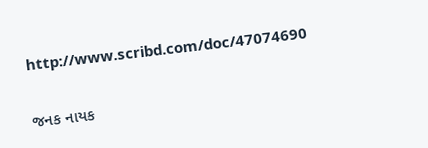http://www.scribd.com/doc/47074690

જનક નાયક